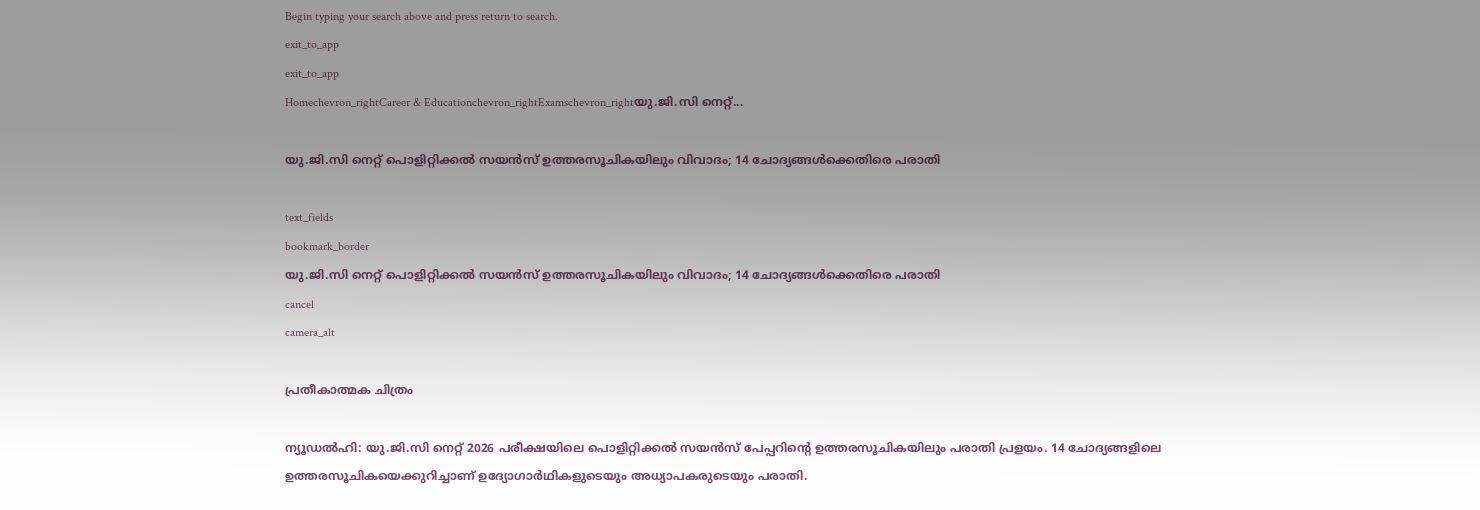Begin typing your search above and press return to search.
exit_to_app
exit_to_app
Homechevron_rightCareer & Educationchevron_rightExamschevron_rightയു.ജി.സി നെറ്റ്...

യു.ജി.സി നെറ്റ് പൊളിറ്റിക്കൽ സയൻസ് ഉത്തരസൂചികയിലും വിവാദം; 14 ചോദ്യങ്ങൾക്കെതിരെ പരാതി

text_fields
bookmark_border
യു.ജി.സി നെറ്റ് പൊളിറ്റിക്കൽ സയൻസ് ഉത്തരസൂചികയിലും വിവാദം; 14 ചോദ്യങ്ങൾക്കെതിരെ പരാതി
cancel
camera_alt

പ്രതീകാത്മക ചിത്രം

ന്യൂഡൽഹി: യു.ജി.സി നെറ്റ് 2026 പരീക്ഷയിലെ പൊളിറ്റിക്കൽ സയൻസ് പേപ്പറിന്റെ ഉത്തരസൂചികയിലും പരാതി പ്രളയം. 14 ചോദ്യങ്ങളിലെ ഉത്തരസൂചികയെക്കുറിച്ചാണ് ഉദ്യോഗാർഥികളുടെയും അധ്യാപകരുടെയും പരാതി.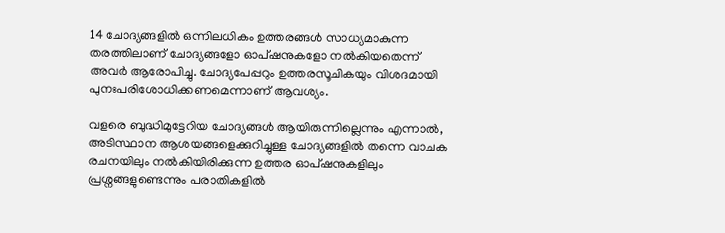14 ചോദ്യങ്ങളിൽ ഒന്നിലധികം ഉത്തരങ്ങൾ സാധ്യമാകുന്ന തരത്തിലാണ് ചോദ്യങ്ങളോ ഓപ്ഷനുകളോ നൽകിയതെന്ന് അവർ ആരോപിച്ചു. ചോദ്യപേപ്പറും ഉത്തരസൂചികയും വിശദമായി പുനഃപരിശോധിക്കണമെന്നാണ് ആവശ്യം.

വളരെ ബുദ്ധിമുട്ടേറിയ ചോദ്യങ്ങൾ ആയിരുന്നില്ലെന്നും എന്നാൽ, അടിസ്ഥാന ആശയങ്ങളെക്കുറിച്ചുള്ള ചോദ്യങ്ങളിൽ തന്നെ വാചക രചനയിലും നൽകിയിരിക്കുന്ന ഉത്തര ഓപ്ഷനുകളിലും പ്രശ്നങ്ങളുണ്ടെന്നും പരാതികളിൽ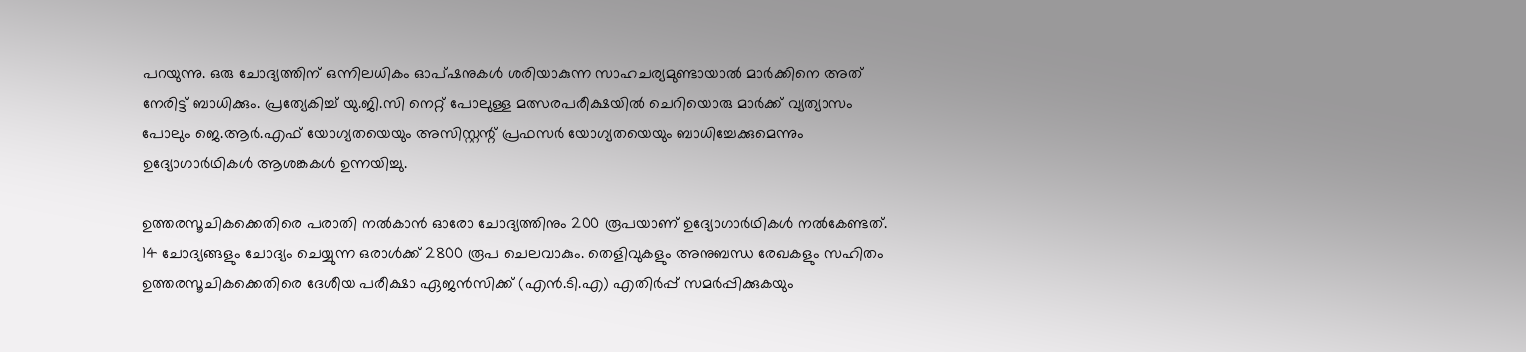പറയുന്നു. ഒരു ചോദ്യത്തിന് ഒന്നിലധികം ഓപ്ഷനുകൾ ശരിയാകുന്ന സാഹചര്യമുണ്ടായാൽ മാർക്കിനെ അത് നേരിട്ട് ബാധിക്കും. പ്രത്യേകിച്ച് യു.ജി.സി നെറ്റ് പോലുള്ള മത്സരപരീക്ഷയിൽ ചെറിയൊരു മാർക്ക് വ്യത്യാസം പോലും ജെ.ആർ.എഫ് യോഗ്യതയെയും അസിസ്റ്റന്റ് പ്രഫസർ യോഗ്യതയെയും ബാധിച്ചേക്കുമെന്നും ഉദ്യോഗാർഥികൾ ആശങ്കകൾ ഉന്നയിച്ചു.

ഉത്തരസൂചികക്കെതിരെ പരാതി നൽകാൻ ഓരോ ചോദ്യത്തിനും 200 രൂപയാണ് ഉദ്യോഗാർഥികൾ നൽകേണ്ടത്. 14 ചോദ്യങ്ങളും ചോദ്യം ചെയ്യുന്ന ഒരാൾക്ക് 2800 രൂപ ചെലവാകും. തെളിവുകളും അനുബന്ധ രേഖകളും സഹിതം ഉത്തരസൂചികക്കെതിരെ ദേശീയ പരീക്ഷാ ഏജൻസിക്ക് (എൻ.ടി.എ) എതിർപ്പ് സമർപ്പിക്കുകയും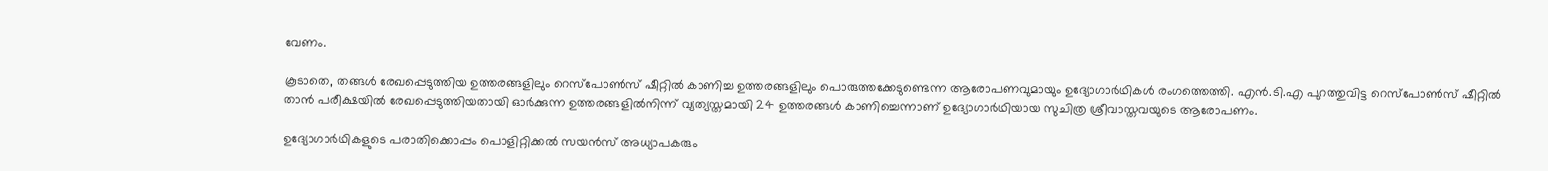വേണം.

കൂടാതെ, തങ്ങൾ രേഖപ്പെടുത്തിയ ഉത്തരങ്ങളിലും റെസ്പോൺസ് ഷീറ്റിൽ കാണിച്ച ഉത്തരങ്ങളിലും പൊരുത്തക്കേടുണ്ടെന്ന ആരോപണവുമായും ഉദ്യോഗാർഥികൾ രംഗത്തെത്തി. എൻ.ടി.എ പുറത്തുവിട്ട റെസ്പോൺസ് ഷീറ്റിൽ താൻ പരീക്ഷയിൽ രേഖപ്പെടുത്തിയതായി ഓർക്കുന്ന ഉത്തരങ്ങളിൽനിന്ന് വ്യത്യസ്തമായി 24 ഉത്തരങ്ങൾ കാണിച്ചെന്നാണ് ഉദ്യോഗാർഥിയായ സുചിത്ര ശ്രീവാസ്തവയുടെ ആരോപണം.

ഉദ്യോഗാർഥികളുടെ പരാതിക്കൊപ്പം പൊളിറ്റിക്കൽ സയൻസ് അധ്യാപകരും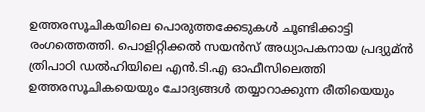ഉത്തരസൂചികയിലെ പൊരുത്തക്കേടുകൾ ചൂണ്ടിക്കാട്ടി രംഗത്തെത്തി. പൊളിറ്റിക്കൽ സയൻസ് അധ്യാപകനായ പ്രദ്യുമ്ന്‍ ത്രിപാഠി ഡൽഹിയിലെ എൻ.ടി.എ ഓഫീസിലെത്തി ഉത്തരസൂചികയെയും ചോദ്യങ്ങൾ തയ്യാറാക്കുന്ന രീതിയെയും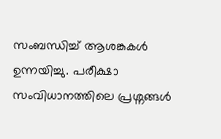സംബന്ധിച്ച് ആശങ്കകൾ ഉന്നയിച്ചു. പരീക്ഷാ സംവിധാനത്തിലെ പ്രശ്നങ്ങൾ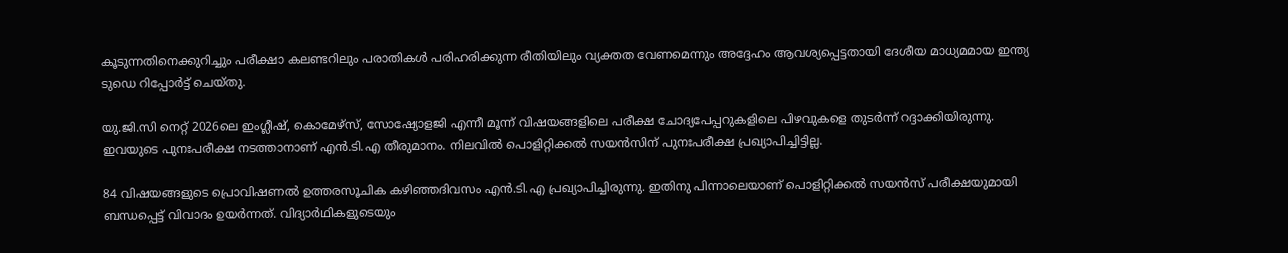കൂടുന്നതിനെക്കുറിച്ചും പരീക്ഷാ കലണ്ടറിലും പരാതികൾ പരിഹരിക്കുന്ന രീതിയിലും വ്യക്തത വേണമെന്നും അദ്ദേഹം ആവശ്യപ്പെട്ടതായി ദേശീയ മാധ്യമമായ ഇന്ത്യ ടുഡെ റിപ്പോർട്ട് ചെയ്തു.

യു.ജി.സി നെറ്റ് 2026ലെ ഇംഗ്ലീഷ്, കൊമേഴ്സ്, സോഷ്യോളജി എന്നീ മൂന്ന് വിഷയങ്ങളിലെ പരീക്ഷ ചോദ്യപേപ്പറുകളിലെ പിഴവുകളെ തുടർന്ന് റദ്ദാക്കിയിരുന്നു. ഇവയുടെ പുനഃപരീക്ഷ നടത്താനാണ് എൻ.ടി.എ തീരുമാനം. നിലവിൽ പൊളിറ്റിക്കൽ സയൻസിന് പുനഃപരീക്ഷ പ്രഖ്യാപിച്ചിട്ടില്ല.

84 വിഷയങ്ങളുടെ പ്രൊവിഷണൽ ഉത്തരസൂചിക കഴിഞ്ഞദിവസം എൻ.ടി.എ പ്രഖ്യാപിച്ചിരുന്നു. ഇതിനു പിന്നാലെയാണ് പൊളിറ്റിക്കൽ സയൻസ് പരീക്ഷയുമായി ബന്ധപ്പെട്ട് വിവാദം ഉയർന്നത്. വിദ്യാർഥികളുടെയും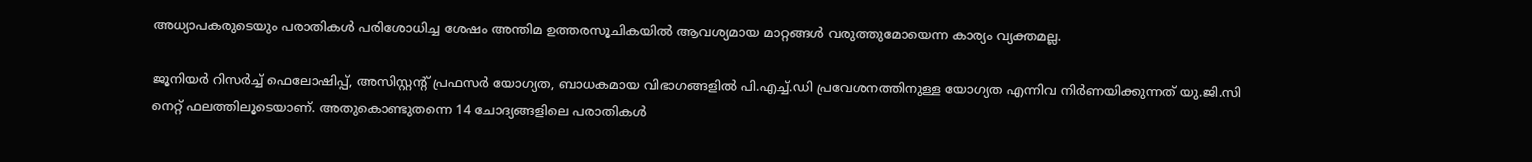അധ്യാപകരുടെയും പരാതികൾ പരിശോധിച്ച ശേഷം അന്തിമ ഉത്തരസൂചികയിൽ ആവശ്യമായ മാറ്റങ്ങൾ വരുത്തുമോയെന്ന കാര്യം വ്യക്തമല്ല.

ജൂനിയർ റിസർച്ച് ഫെലോഷിപ്പ്, അസിസ്റ്റന്റ് പ്രഫസർ യോഗ്യത, ബാധകമായ വിഭാഗങ്ങളിൽ പി.എച്ച്.ഡി പ്രവേശനത്തിനുള്ള യോഗ്യത എന്നിവ നിർണയിക്കുന്നത് യു.ജി.സി നെറ്റ് ഫലത്തിലൂടെയാണ്. അതുകൊണ്ടുതന്നെ 14 ചോദ്യങ്ങളിലെ പരാതികൾ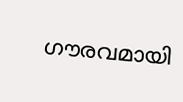ഗൗരവമായി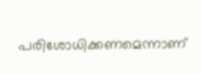പരിശോധിക്കണമെന്നാണ്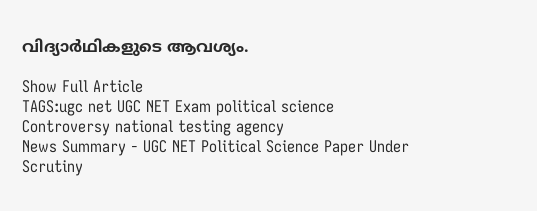വിദ്യാർഥികളുടെ ആവശ്യം.

Show Full Article
TAGS:ugc net UGC NET Exam political science Controversy national testing agency
News Summary - UGC NET Political Science Paper Under Scrutiny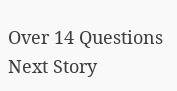Over 14 Questions
Next Story